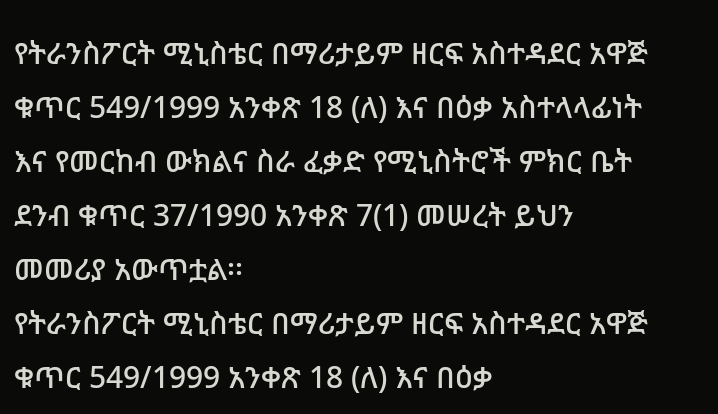የትራንስፖርት ሚኒስቴር በማሪታይም ዘርፍ አስተዳደር አዋጅ ቁጥር 549/1999 አንቀጽ 18 (ለ) እና በዕቃ አስተላላፊነት እና የመርከብ ውክልና ስራ ፈቃድ የሚኒስትሮች ምክር ቤት ደንብ ቁጥር 37/1990 አንቀጽ 7(1) መሠረት ይህን መመሪያ አውጥቷል፡፡
የትራንስፖርት ሚኒስቴር በማሪታይም ዘርፍ አስተዳደር አዋጅ ቁጥር 549/1999 አንቀጽ 18 (ለ) እና በዕቃ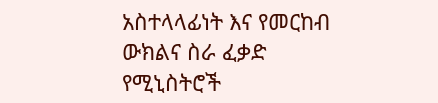አስተላላፊነት እና የመርከብ ውክልና ስራ ፈቃድ የሚኒስትሮች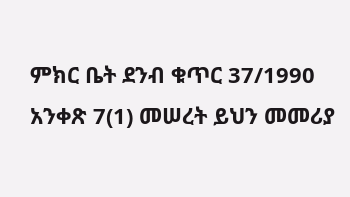ምክር ቤት ደንብ ቁጥር 37/1990 አንቀጽ 7(1) መሠረት ይህን መመሪያ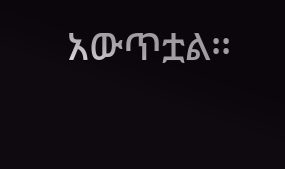አውጥቷል፡፡